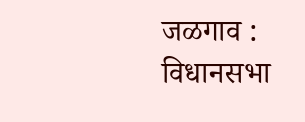जळगाव : विधानसभा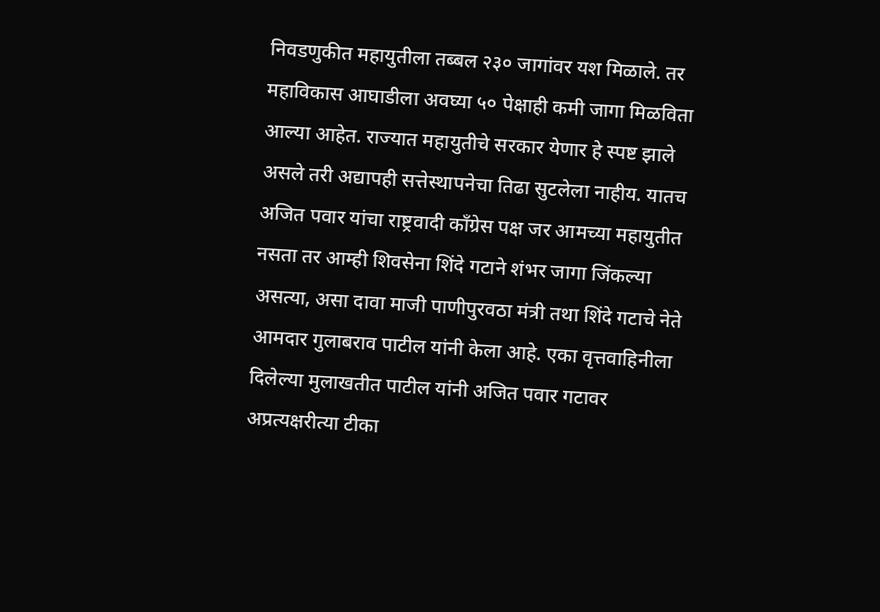निवडणुकीत महायुतीला तब्बल २३० जागांवर यश मिळाले. तर महाविकास आघाडीला अवघ्या ५० पेक्षाही कमी जागा मिळविता आल्या आहेत. राज्यात महायुतीचे सरकार येणार हे स्पष्ट झाले असले तरी अद्यापही सत्तेस्थापनेचा तिढा सुटलेला नाहीय. यातच अजित पवार यांचा राष्ट्रवादी काँग्रेस पक्ष जर आमच्या महायुतीत नसता तर आम्ही शिवसेना शिंदे गटाने शंभर जागा जिंकल्या असत्या, असा दावा माजी पाणीपुरवठा मंत्री तथा शिंदे गटाचे नेते आमदार गुलाबराव पाटील यांनी केला आहे. एका वृत्तवाहिनीला दिलेल्या मुलाखतीत पाटील यांनी अजित पवार गटावर अप्रत्यक्षरीत्या टीका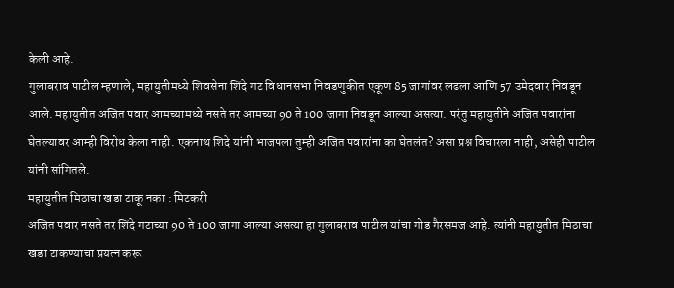केली आहे.
गुलाबराव पाटील म्हणाले, महायुतीमध्ये शिवसेना शिंदे गट विधानसभा निवडणुकीत एकूण 85 जागांवर लढला आणि 57 उमेदवार निवडून आले. महायुतीत अजित पवार आमच्यामध्ये नसते तर आमच्या 90 ते 100 जागा निवडून आल्या असत्या. परंतु महायुतीने अजित पवारांना घेतल्यावर आम्ही विरोध केला नाही. एकनाथ शिदे यांनी भाजपला तुम्ही अजित पवारांना का घेतलंत? असा प्रश्न विचारला नाही, असेही पाटील यांनी सांगितले.
महायुतीत मिठाचा खडा टाकू नका : मिटकरी
अजित पवार नसते तर शिंदे गटाच्या 90 ते 100 जागा आल्या असत्या हा गुलाबराव पाटील यांचा गोड गैरसमज आहे. त्यांनी महायुतीत मिठाचा खडा टाकण्याचा प्रयत्न करू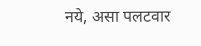नये, असा पलटवार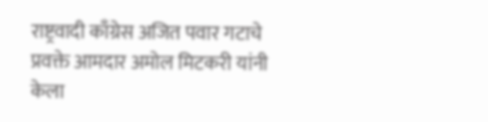राष्ट्रवादी काँग्रेस अजित पवार गटाचे प्रवक्ते आमदार अमोल मिटकरी यांनी केला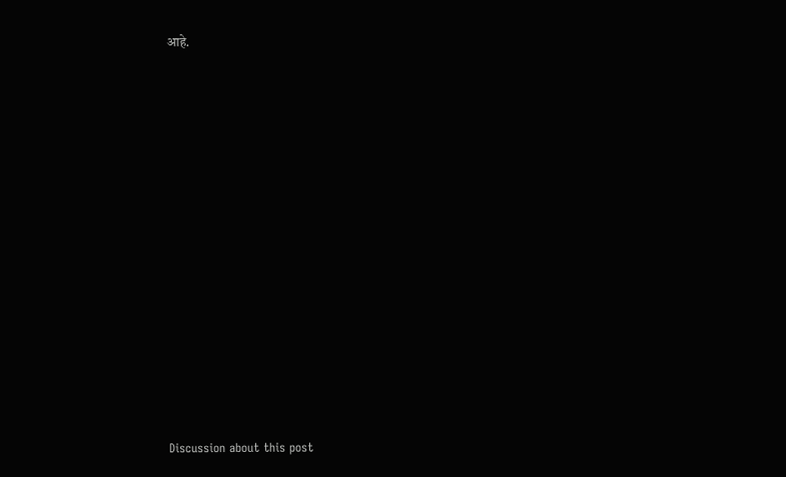आहे.















Discussion about this post